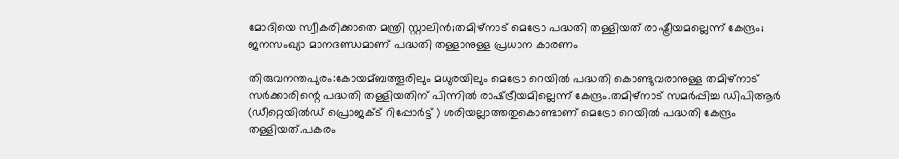മോദിയെ സ്വീകരിക്കാതെ മന്ത്രി സ്റ്റാലിൻ;തമിഴ്‌നാട് മെട്രോ പദ്ധതി തള്ളിയത് രാഷ്ട്രീയമല്ലെന്ന് കേന്ദ്രം; ജനസംഖ്യാ മാനദണ്ഡമാണ് പദ്ധതി തള്ളാനുള്ള പ്രധാന കാരണം

തിരുവനന്തപുരം:കോയമ്ബത്തൂരിലും മധുരയിലും മെട്രോ റെയില്‍ പദ്ധതി കൊണ്ടുവരാനുള്ള തമിഴ്നാട് സര്‍ക്കാരിന്റെ പദ്ധതി തള്ളിയതിന് പിന്നില്‍ രാഷ്‌ട്രീയമില്ലെന്ന് കേന്ദ്രം.തമിഴ്നാട് സമര്‍പ്പിച്ച ഡിപിആര്‍ (ഡീറ്റെയില്‍ഡ് പ്രൊജക്‌ട് റിപ്പോര്‍ട്ട് ) ശരിയല്ലാത്തതുകൊണ്ടാണ് മെട്രോ റെയില്‍ പദ്ധതി കേന്ദ്രം തള്ളിയത്.പകരം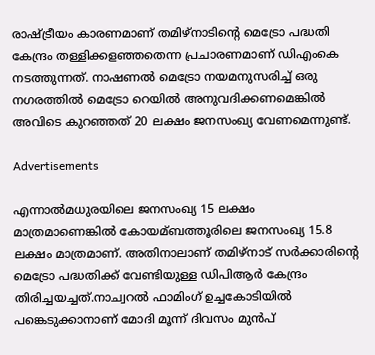രാഷ്‌ട്രീയം കാരണമാണ് തമിഴ്നാടിന്റെ മെട്രോ പദ്ധതി കേന്ദ്രം തള്ളിക്കളഞ്ഞതെന്ന പ്രചാരണമാണ് ഡിഎംകെ നടത്തുന്നത്. നാഷണല്‍ മെട്രോ നയമനുസരിച്ച്‌ ഒരു നഗരത്തില്‍ മെട്രോ റെയില്‍ അനുവദിക്കണമെങ്കില്‍ അവിടെ കുറഞ്ഞത് 20 ലക്ഷം ജനസംഖ്യ വേണമെന്നുണ്ട്.

Advertisements

എന്നാല്‍മധുരയിലെ ജനസംഖ്യ 15 ലക്ഷം മാത്രമാണെങ്കില്‍ കോയമ്ബത്തൂരിലെ ജനസംഖ്യ 15.8 ലക്ഷം മാത്രമാണ്. അതിനാലാണ് തമിഴ്നാട് സര്‍ക്കാരിന്റെ മെട്രോ പദ്ധതിക്ക് വേണ്ടിയുള്ള ഡിപിആര്‍ കേന്ദ്രം തിരിച്ചയച്ചത്.നാച്വറല്‍ ഫാമിംഗ് ഉച്ചകോടിയില്‍ പങ്കെടുക്കാനാണ് മോദി മൂന്ന് ദിവസം മുന്‍പ്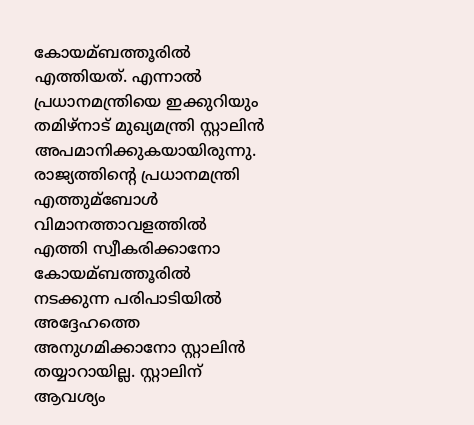കോയമ്ബത്തൂരില്‍ എത്തിയത്. എന്നാല്‍ പ്രധാനമന്ത്രിയെ ഇക്കുറിയും തമിഴ്നാട് മുഖ്യമന്ത്രി സ്റ്റാലിന്‍ അപമാനിക്കുകയായിരുന്നു. രാജ്യത്തിന്റെ പ്രധാനമന്ത്രി എത്തുമ്ബോള്‍ വിമാനത്താവളത്തില്‍ എത്തി സ്വീകരിക്കാനോ കോയമ്ബത്തൂരില്‍ നടക്കുന്ന പരിപാടിയില്‍ അദ്ദേഹത്തെ അനുഗമിക്കാനോ സ്റ്റാലിന്‍ തയ്യാറായില്ല. സ്റ്റാലിന് ആവശ്യം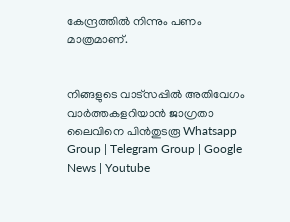കേന്ദ്രത്തില്‍ നിന്നും പണം മാത്രമാണ്.


നിങ്ങളുടെ വാട്സപ്പിൽ അതിവേഗം വാർത്തകളറിയാൻ ജാഗ്രതാ ലൈവിനെ പിൻതുടരൂ Whatsapp Group | Telegram Group | Google News | Youtube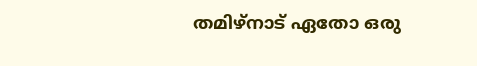തമിഴ്നാട് ഏതോ ഒരു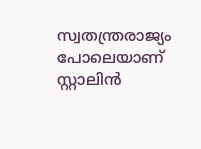സ്വതന്ത്രരാജ്യം പോലെയാണ് സ്റ്റാലിന്‍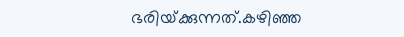ഭരിയ്‌ക്കുന്നത്.കഴിഞ്ഞ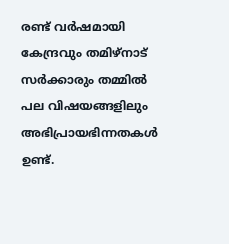രണ്ട് വര്‍ഷമായി കേന്ദ്രവും തമിഴ്നാട് സര്‍ക്കാരും തമ്മില്‍ പല വിഷയങ്ങളിലും അഭിപ്രായഭിന്നതകള്‍ ഉണ്ട്.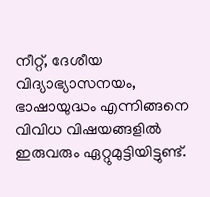നീറ്റ്, ദേശീയ വിദ്യാഭ്യാസനയം, ഭാഷായുദ്ധം എന്നിങ്ങനെ വിവിധ വിഷയങ്ങളില്‍ ഇരുവരും ഏറ്റുമുട്ടിയിട്ടുണ്ട്.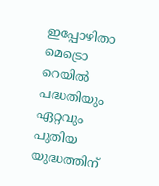ഇപ്പോഴിതാ മെട്രൊ റെയില്‍ പദ്ധതിയും ഏറ്റവും പുതിയ യുദ്ധത്തിന്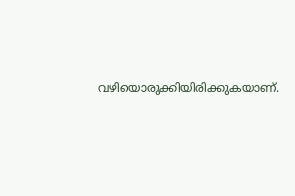വഴിയൊരുക്കിയിരിക്കുകയാണ്.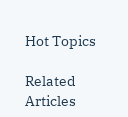Hot Topics

Related Articles